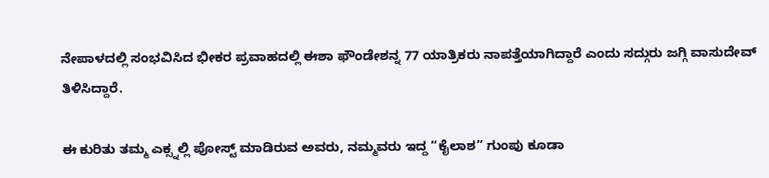ನೇಪಾಳದಲ್ಲಿ ಸಂಭವಿಸಿದ ಭೀಕರ ಪ್ರವಾಹದಲ್ಲಿ ಈಶಾ ಫೌಂಡೇಶನ್ನ 77 ಯಾತ್ರಿಕರು ನಾಪತ್ತೆಯಾಗಿದ್ದಾರೆ ಎಂದು ಸದ್ಗುರು ಜಗ್ಗಿ ವಾಸುದೇವ್ ತಿಳಿಸಿದ್ದಾರೆ.

ಈ ಕುರಿತು ತಮ್ಮ ಎಕ್ಸ್ನಲ್ಲಿ ಪೋಸ್ಟ್ ಮಾಡಿರುವ ಅವರು, ನಮ್ಮವರು ಇದ್ದ “ಕೈಲಾಶ” ಗುಂಪು ಕೂಡಾ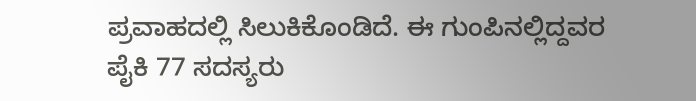ಪ್ರವಾಹದಲ್ಲಿ ಸಿಲುಕಿಕೊಂಡಿದೆ. ಈ ಗುಂಪಿನಲ್ಲಿದ್ದವರ ಪೈಕಿ 77 ಸದಸ್ಯರು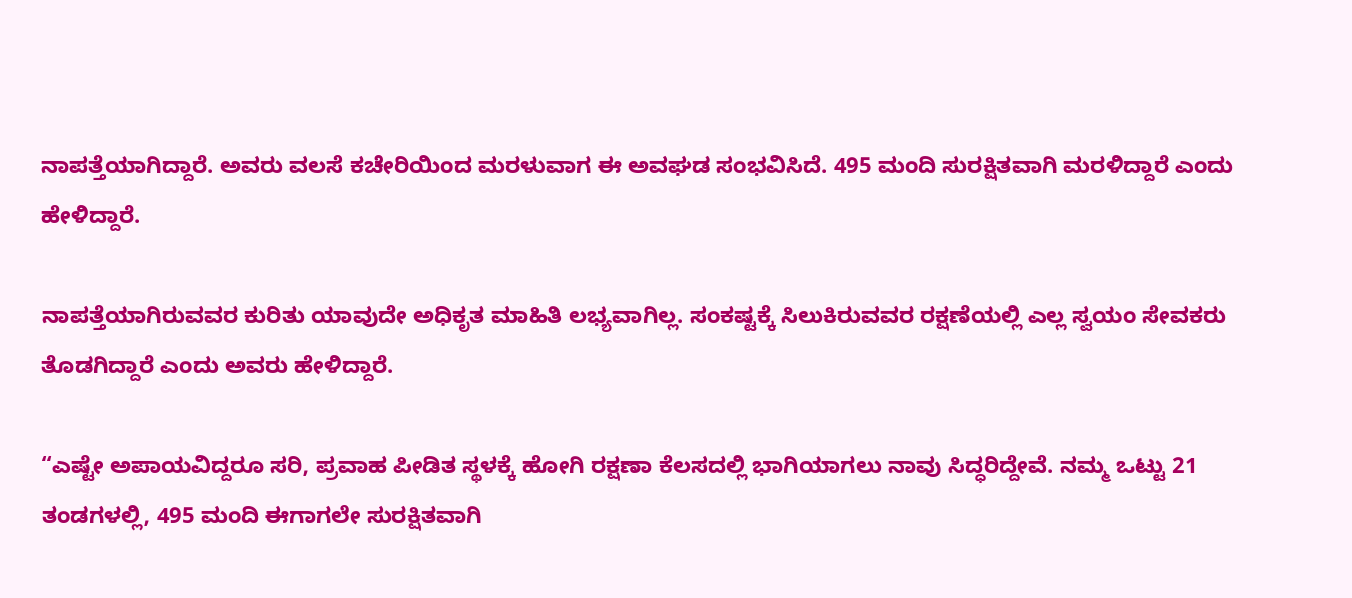ನಾಪತ್ತೆಯಾಗಿದ್ದಾರೆ. ಅವರು ವಲಸೆ ಕಚೇರಿಯಿಂದ ಮರಳುವಾಗ ಈ ಅವಘಡ ಸಂಭವಿಸಿದೆ. 495 ಮಂದಿ ಸುರಕ್ಷಿತವಾಗಿ ಮರಳಿದ್ದಾರೆ ಎಂದು ಹೇಳಿದ್ದಾರೆ.

ನಾಪತ್ತೆಯಾಗಿರುವವರ ಕುರಿತು ಯಾವುದೇ ಅಧಿಕೃತ ಮಾಹಿತಿ ಲಭ್ಯವಾಗಿಲ್ಲ. ಸಂಕಷ್ಟಕ್ಕೆ ಸಿಲುಕಿರುವವರ ರಕ್ಷಣೆಯಲ್ಲಿ ಎಲ್ಲ ಸ್ವಯಂ ಸೇವಕರು ತೊಡಗಿದ್ದಾರೆ ಎಂದು ಅವರು ಹೇಳಿದ್ದಾರೆ.

“ಎಷ್ಟೇ ಅಪಾಯವಿದ್ದರೂ ಸರಿ, ಪ್ರವಾಹ ಪೀಡಿತ ಸ್ಥಳಕ್ಕೆ ಹೋಗಿ ರಕ್ಷಣಾ ಕೆಲಸದಲ್ಲಿ ಭಾಗಿಯಾಗಲು ನಾವು ಸಿದ್ಧರಿದ್ದೇವೆ. ನಮ್ಮ ಒಟ್ಟು 21 ತಂಡಗಳಲ್ಲಿ, 495 ಮಂದಿ ಈಗಾಗಲೇ ಸುರಕ್ಷಿತವಾಗಿ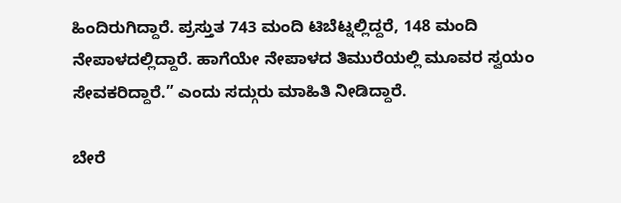ಹಿಂದಿರುಗಿದ್ದಾರೆ. ಪ್ರಸ್ತುತ 743 ಮಂದಿ ಟಿಬೆಟ್ನಲ್ಲಿದ್ದರೆ, 148 ಮಂದಿ ನೇಪಾಳದಲ್ಲಿದ್ದಾರೆ. ಹಾಗೆಯೇ ನೇಪಾಳದ ತಿಮುರೆಯಲ್ಲಿ ಮೂವರ ಸ್ವಯಂ ಸೇವಕರಿದ್ದಾರೆ.” ಎಂದು ಸದ್ಗುರು ಮಾಹಿತಿ ನೀಡಿದ್ದಾರೆ.

ಬೇರೆ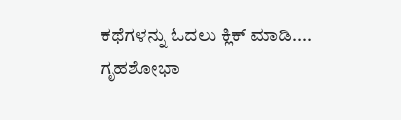ಕಥೆಗಳನ್ನು ಓದಲು ಕ್ಲಿಕ್ ಮಾಡಿ....
ಗೃಹಶೋಭಾ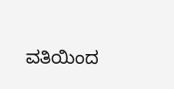ವತಿಯಿಂದ